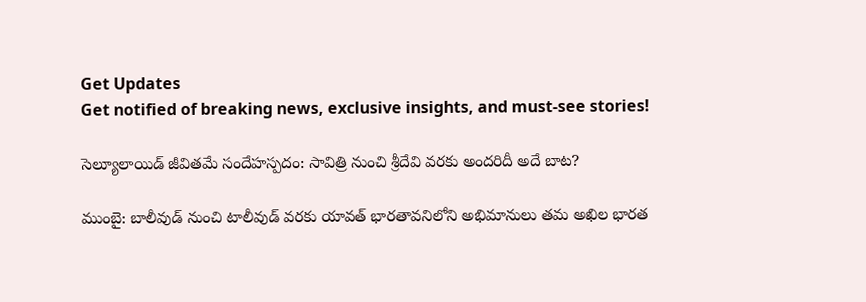Get Updates
Get notified of breaking news, exclusive insights, and must-see stories!

సెల్యూలాయిడ్ జీవితమే సందేహస్పదం: సావిత్రి నుంచి శ్రీదేవి వరకు అందరిదీ అదే బాట?

ముంబై: బాలీవుడ్ నుంచి టాలీవుడ్ వరకు యావత్ భారతావనిలోని అభిమానులు తమ అఖిల భారత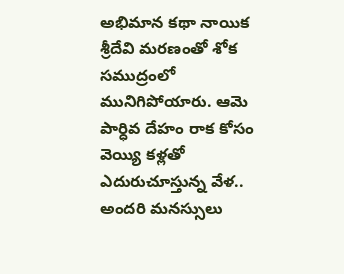అభిమాన కథా నాయిక శ్రీదేవి మరణంతో శోక సముద్రంలో మునిగిపోయారు. ఆమె పార్ధివ దేహం రాక కోసం వెయ్యి కళ్లతో ఎదురుచూస్తున్న వేళ.. అందరి మనస్సులు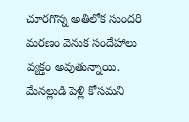చూరగొన్న అతిలోక సుందరి మరణం వెనుక సందేహాలు వ్యక్తం అవుతున్నాయి. మేనల్లుడి పెళ్లి కోసమని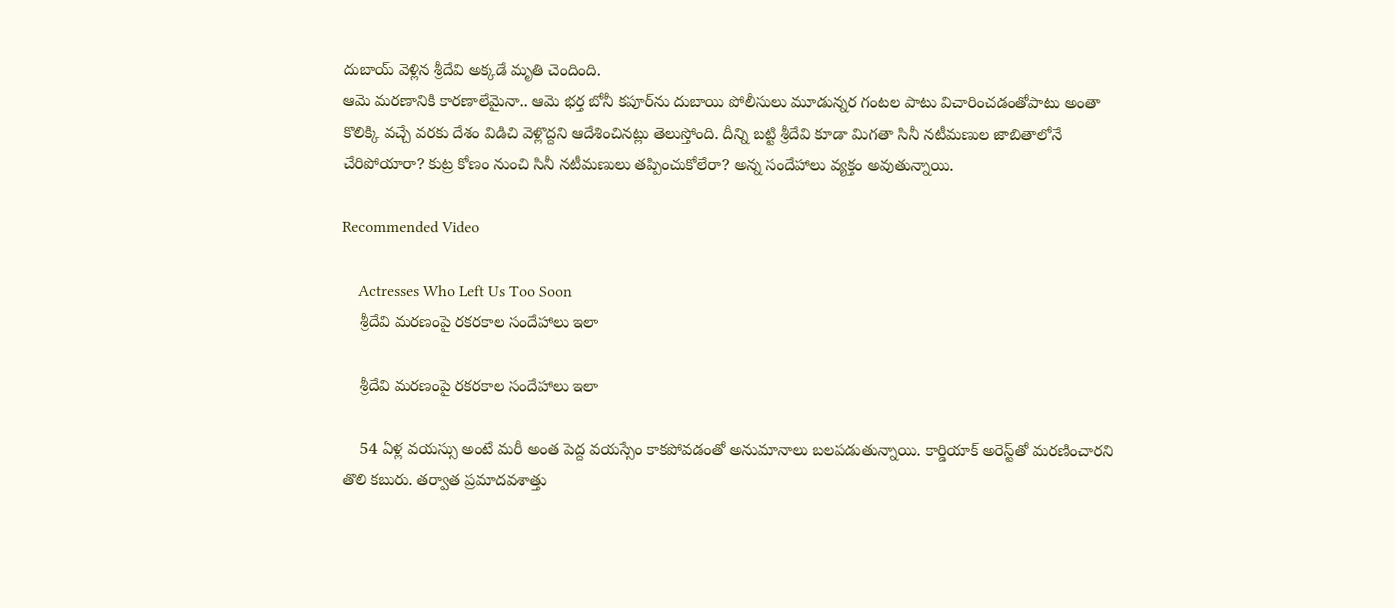దుబాయ్ వెళ్లిన శ్రీదేవి అక్కడే మృతి చెందింది.
ఆమె మరణానికి కారణాలేమైనా.. ఆమె భర్త బోనీ కపూర్‌ను దుబాయి పోలీసులు మూడున్నర గంటల పాటు విచారించడంతోపాటు అంతా కొలిక్కి వచ్చే వరకు దేశం విడిచి వెళ్లొద్దని ఆదేశించినట్లు తెలుస్తోంది. దీన్ని బట్టి శ్రీదేవి కూడా మిగతా సినీ నటీమణుల జాబితాలోనే చేరిపోయారా? కుట్ర కోణం నుంచి సినీ నటీమణులు తప్పించుకోలేరా? అన్న సందేహాలు వ్యక్తం అవుతున్నాయి.

Recommended Video

    Actresses Who Left Us Too Soon
    శ్రీదేవి మరణంపై రకరకాల సందేహాలు ఇలా

    శ్రీదేవి మరణంపై రకరకాల సందేహాలు ఇలా

    54 ఏళ్ల వయస్సు అంటే మరీ అంత పెద్ద వయస్సేం కాకపోవడంతో అనుమానాలు బలపడుతున్నాయి. కార్డియాక్ అరెస్ట్‌తో మరణించారని తొలి కబురు. తర్వాత ప్రమాదవశాత్తు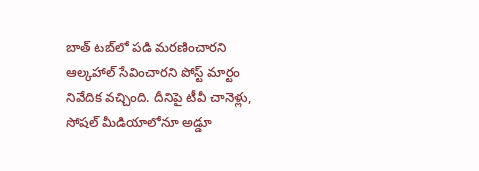బాత్ టబ్‌లో పడి మరణించారని ఆల్కహాల్ సేవించారని పోస్ట్ మార్టం నివేదిక వచ్చింది. దీనిపై టీవీ చానెళ్లు, సోషల్ మీడియాలోనూ అడ్డూ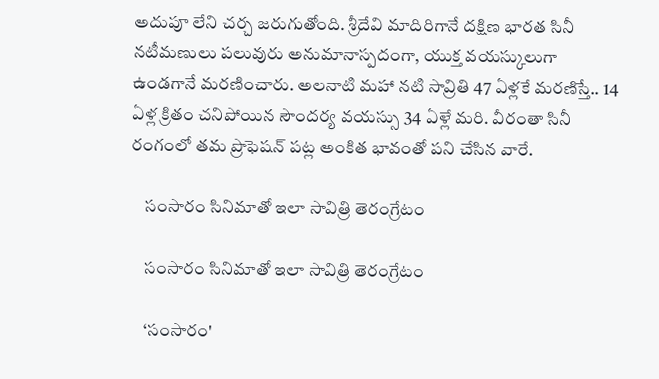అదుపూ లేని చర్చ జరుగుతోంది. శ్రీదేవి మాదిరిగానే దక్షిణ భారత సినీ నటీమణులు పలువురు అనుమానాస్పదంగా, యుక్త వయస్కులుగా ఉండగానే మరణించారు. అలనాటి మహా నటి సావ్రితి 47 ఏళ్లకే మరణిస్తే.. 14 ఏళ్ల క్రితం చనిపోయిన సౌందర్య వయస్సు 34 ఏళ్లే మరి. వీరంతా సినీ రంగంలో తమ ప్రొఫెషన్ పట్ల అంకిత భావంతో పని చేసిన వారే.

    సంసారం సినిమాతో ఇలా సావిత్రి తెరంగ్రేటం

    సంసారం సినిమాతో ఇలా సావిత్రి తెరంగ్రేటం

    ‘సంసారం'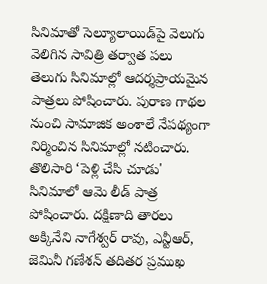సినిమాతో సెల్యూలాయిడ్‌పై వెలుగు వెలిగిన సావిత్రి తర్వాత పలు తెలుగు సినిమాల్లో ఆదర్శప్రాయమైన పాత్రలు పోషించారు. పురాణ గాథల నుంచి సామాజిక అంశాలే నేపథ్యంగా నిర్మించిన సినిమాల్లో నటించారు. తొలిసారి ‘పెళ్లి చేసి చూడు' సినిమాలో ఆమె లీడ్ పాత్ర పోషించారు. దక్షిణాది తారలు అక్కినేని నాగేశ్వర్ రావు, ఎన్టీఆర్, జెమినీ గణేశన్ తదితర ప్రముఖ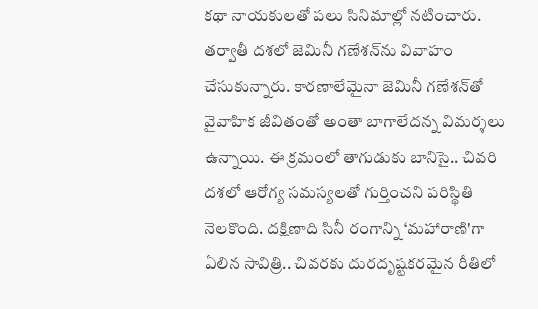కథా నాయకులతో పలు సినిమాల్లో నటించారు. తర్వాతీ దశలో జెమినీ గణేశన్‌ను వివాహం చేసుకున్నారు. కారణాలేమైనా జెమినీ గణేశన్‌తో వైవాహిక జీవితంతో అంతా బాగాలేదన్న విమర్శలు ఉన్నాయి. ఈ క్రమంలో తాగుడుకు బానిసై.. చివరి దశలో ఆరోగ్య సమస్యలతో గుర్తించని పరిస్థితి నెలకొంది. దక్షిణాది సినీ రంగాన్ని ‘మహారాణి'గా ఏలిన సావిత్రి.. చివరకు దురదృష్టకరమైన రీతిలో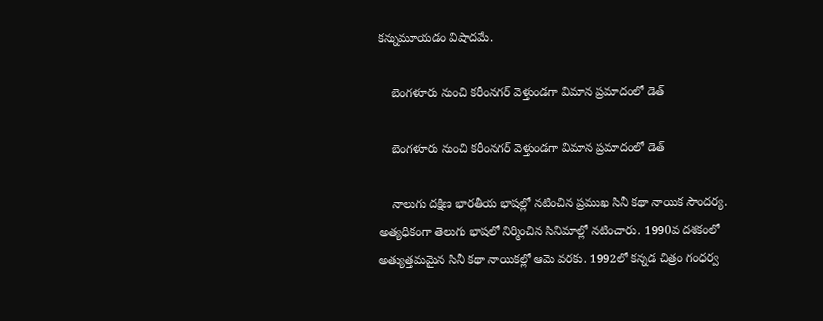కన్నుమూయడం విషాదమే.

    బెంగళూరు నుంచి కరీంనగర్ వెళ్తుండగా విమాన ప్రమాదంలో డెత్

    బెంగళూరు నుంచి కరీంనగర్ వెళ్తుండగా విమాన ప్రమాదంలో డెత్

    నాలుగు దక్షిణ భారతీయ భాషల్లో నటించిన ప్రముఖ సినీ కథా నాయిక సౌందర్య. అత్యధికంగా తెలుగు భాషలో నిర్మించిన సినిమాల్లో నటించారు. 1990వ దశకంలో అత్యుత్తమమైన సినీ కథా నాయికల్లో ఆమె వరకు. 1992లో కన్నడ చిత్రం గంధర్వ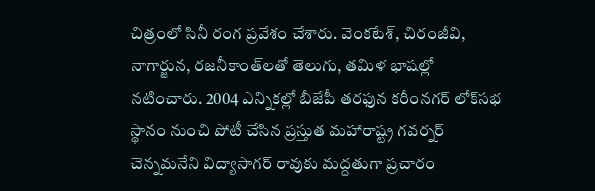చిత్రంలో సినీ రంగ ప్రవేశం చేశారు. వెంకటేశ్, చిరంజీవి, నాగార్జున, రజనీకాంత్‌లతో తెలుగు, తమిళ భాషల్లో నటించారు. 2004 ఎన్నికల్లో బీజేపీ తరఫున కరీంనగర్ లోక్‌సభ స్థానం నుంచి పోటీ చేసిన ప్రస్తుత మహారాష్ట్ర గవర్నర్ చెన్నమనేని విద్యాసాగర్ రావుకు మద్దతుగా ప్రచారం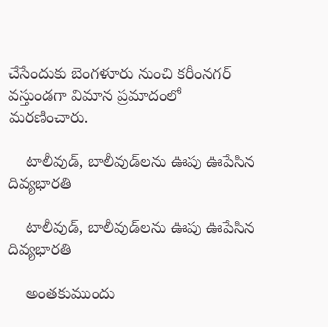చేసేందుకు బెంగళూరు నుంచి కరీంనగర్ వస్తుండగా విమాన ప్రమాదంలో మరణించారు.

    టాలీవుడ్, బాలీవుడ్‌లను ఊపు ఊపేసిన దివ్యభారతి

    టాలీవుడ్, బాలీవుడ్‌లను ఊపు ఊపేసిన దివ్యభారతి

    అంతకుముందు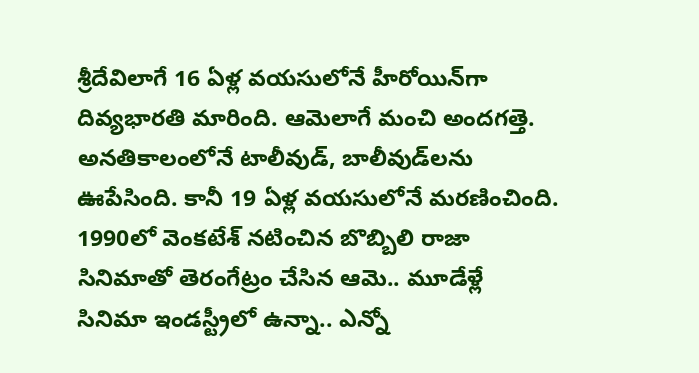శ్రీదేవిలాగే 16 ఏళ్ల వయసులోనే హీరోయిన్‌గా దివ్యభారతి మారింది. ఆమెలాగే మంచి అందగత్తె. అనతికాలంలోనే టాలీవుడ్, బాలీవుడ్‌లను ఊపేసింది. కానీ 19 ఏళ్ల వయసులోనే మరణించింది. 1990లో వెంకటేశ్ నటించిన బొబ్బిలి రాజా సినిమాతో తెరంగేట్రం చేసిన ఆమె.. మూడేళ్లే సినిమా ఇండస్ట్రీలో ఉన్నా.. ఎన్నో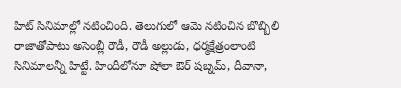హిట్ సినిమాల్లో నటించింది. తెలుగులో ఆమె నటించిన బొబ్బిలి రాజాతోపాటు అసెంబ్లీ రౌడీ, రౌడీ అల్లుడు, ధర్మక్షేత్రంలాంటి సినిమాలన్నీ హిట్టే. హిందీలోనూ షోలా ఔర్ షబ్నమ్, దీవానా,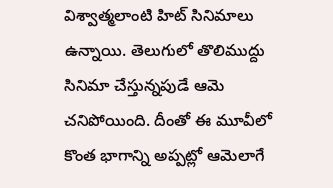విశ్వాత్మలాంటి హిట్ సినిమాలు ఉన్నాయి. తెలుగులో తొలిముద్దు సినిమా చేస్తున్నపుడే ఆమె చనిపోయింది. దీంతో ఈ మూవీలో కొంత భాగాన్ని అప్పట్లో ఆమెలాగే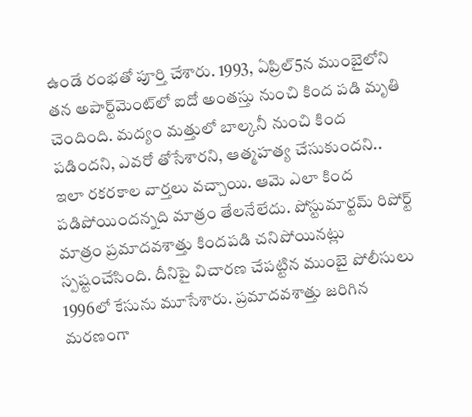ఉండే రంభతో పూర్తి చేశారు. 1993, ఏప్రిల్5న ముంబైలోని తన అపార్ట్‌మెంట్‌లో ఐదో అంతస్తు నుంచి కింద పడి మృతి చెందింది. మద్యం మత్తులో బాల్కనీ నుంచి కింద పడిందని, ఎవరో తోసేశారని, ఆత్మహత్య చేసుకుందని.. ఇలా రకరకాల వార్తలు వచ్చాయి. ఆమె ఎలా కింద పడిపోయిందన్నది మాత్రం తేలనేలేదు. పోస్టుమార్టమ్ రిపోర్ట్ మాత్రం ప్రమాదవశాత్తు కిందపడి చనిపోయినట్లు స్పష్టంచేసింది. దీనిపై విచారణ చేపట్టిన ముంబై పోలీసులు 1996లో కేసును మూసేశారు. ప్రమాదవశాత్తు జరిగిన మరణంగా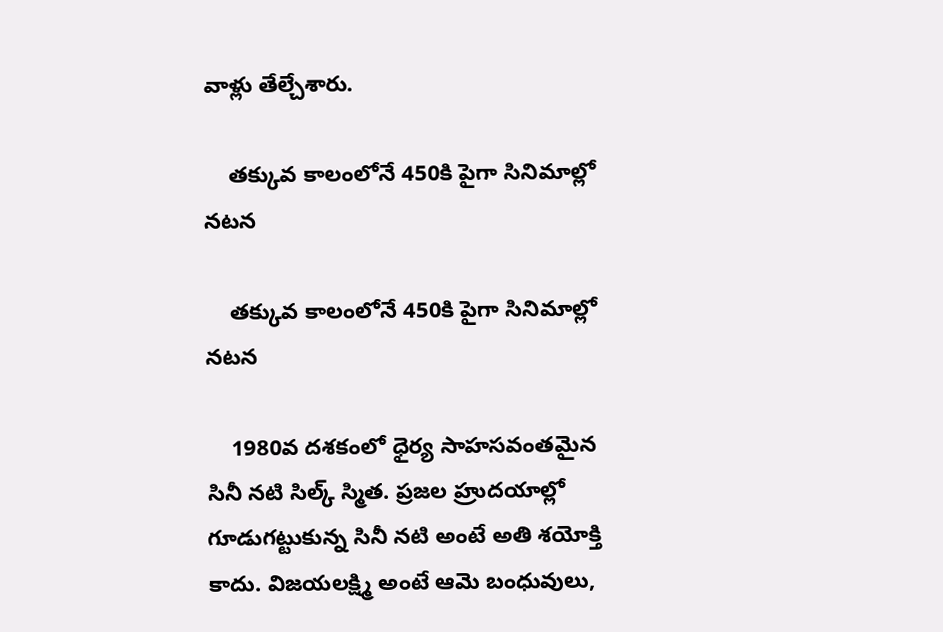వాళ్లు తేల్చేశారు.

    తక్కువ కాలంలోనే 450కి పైగా సినిమాల్లో నటన

    తక్కువ కాలంలోనే 450కి పైగా సినిమాల్లో నటన

    1980వ దశకంలో ధైర్య సాహసవంతమైన సినీ నటి సిల్క్ స్మిత. ప్రజల హ్రుదయాల్లో గూడుగట్టుకున్న సినీ నటి అంటే అతి శయోక్తి కాదు. విజయలక్ష్మి అంటే ఆమె బంధువులు,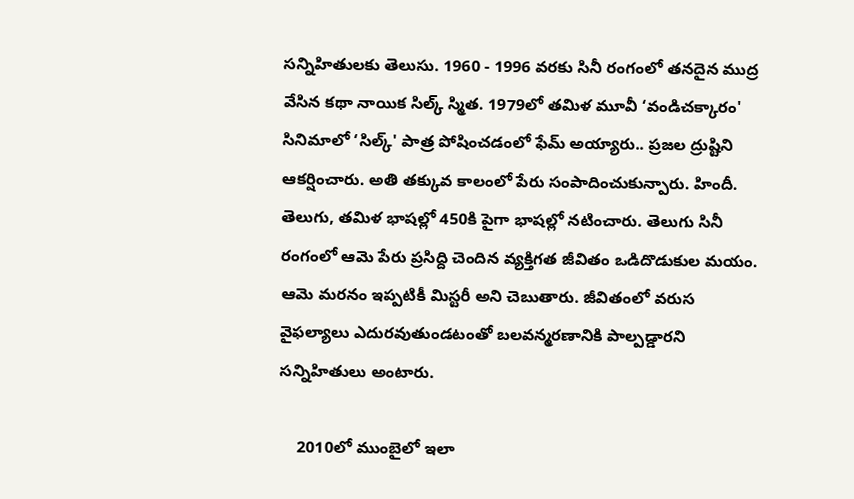సన్నిహితులకు తెలుసు. 1960 - 1996 వరకు సినీ రంగంలో తనదైన ముద్ర వేసిన కథా నాయిక సిల్క్ స్మిత. 1979లో తమిళ మూవీ ‘వండిచక్కారం' సినిమాలో ‘సిల్క్' పాత్ర పోషించడంలో ఫేమ్ అయ్యారు.. ప్రజల ద్రుష్టిని ఆకర్షించారు. అతి తక్కువ కాలంలో పేరు సంపాదించుకున్పారు. హిందీ. తెలుగు, తమిళ భాషల్లో 450కి పైగా భాషల్లో నటించారు. తెలుగు సినీ రంగంలో ఆమె పేరు ప్రసిద్ది చెందిన వ్యక్తిగత జీవితం ఒడిదొడుకుల మయం. ఆమె మరనం ఇప్పటికీ మిస్టరీ అని చెబుతారు. జీవితంలో వరుస వైఫల్యాలు ఎదురవుతుండటంతో బలవన్మరణానికి పాల్పడ్డారని సన్నిహితులు అంటారు.

    2010లో ముంబైలో ఇలా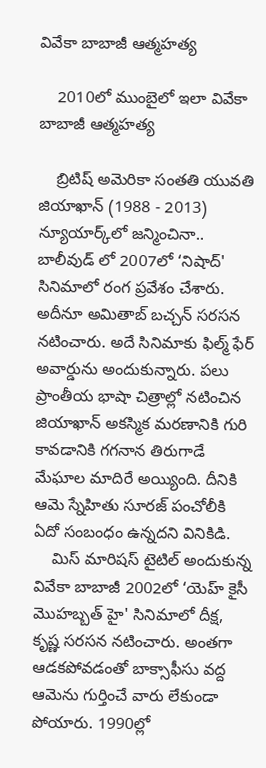వివేకా బాబాజీ ఆత్మహత్య

    2010లో ముంబైలో ఇలా వివేకా బాబాజీ ఆత్మహత్య

    బ్రిటిష్ అమెరికా సంతతి యువతి జియాఖాన్ (1988 - 2013) న్యూయార్క్‌లో జన్మించినా.. బాలీవుడ్ లో 2007లో ‘నిషాద్' సినిమాలో రంగ ప్రవేశం చేశారు. అదీనూ అమితాబ్ బచ్చన్ సరసన నటించారు. అదే సినిమాకు ఫిల్మ్ ఫేర్ అవార్డును అందుకున్నారు. పలు ప్రాంతీయ భాషా చిత్రాల్లో నటించిన జియాఖాన్ అకస్మిక మరణానికి గురి కావడానికి గగనాన తిరుగాడే మేఘాల మాదిరే అయ్యింది. దీనికి ఆమె స్నేహితు సూరజ్ పంచోలీకి ఏదో సంబంధం ఉన్నదని వినికిడి.
    మిస్ మారిషస్ టైటిల్ అందుకున్న వివేకా బాబాజీ 2002లో ‘యెహ్ కైసీ మొహబ్బత్ హై' సినిమాలో దీక్ష, కృష్ణ సరసన నటించారు. అంతగా ఆడకపోవడంతో బాక్సాఫీసు వద్ద ఆమెను గుర్తించే వారు లేకుండా పోయారు. 1990ల్లో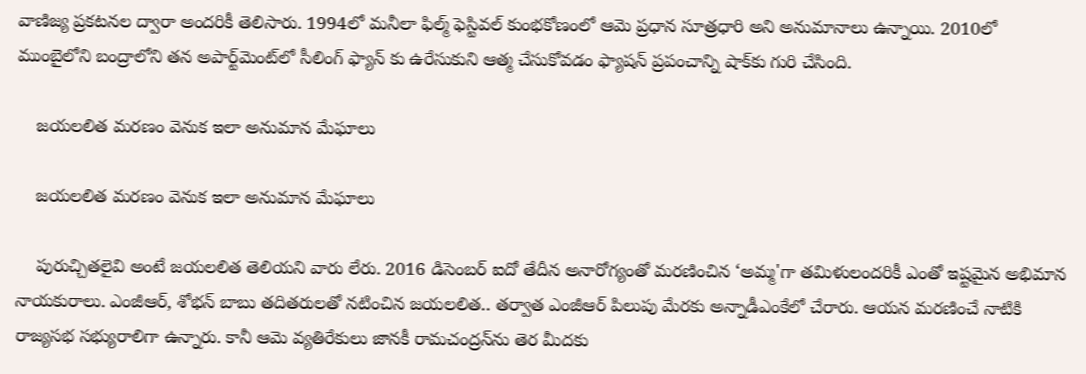వాణిజ్య ప్రకటనల ద్వారా అందరికీ తెలిసారు. 1994లో మనీలా ఫిల్మ్ ఫెస్టివల్ కుంభకోణంలో ఆమె ప్రధాన సూత్రధారి అని అనుమానాలు ఉన్నాయి. 2010లో ముంబైలోని బంద్రాలోని తన అపార్ట్‌మెంట్‌లో సీలింగ్ ఫ్యాన్ కు ఉరేసుకుని ఆత్మ చేసుకోవడం ఫ్యాషన్ ప్రపంచాన్ని షాక్‌కు గురి చేసింది.

    జయలలిత మరణం వెనుక ఇలా అనుమాన మేఘాలు

    జయలలిత మరణం వెనుక ఇలా అనుమాన మేఘాలు

    పురుచ్చితలైవి అంటే జయలలిత తెలియని వారు లేరు. 2016 డిసెంబర్ ఐదో తేదీన అనారోగ్యంతో మరణించిన ‘అమ్మ'గా తమిళులందరికీ ఎంతో ఇష్టమైన అభిమాన నాయకురాలు. ఎంజీఆర్, శోభన్ బాబు తదితరులతో నటించిన జయలలిత.. తర్వాత ఎంజీఆర్ పిలుపు మేరకు అన్నాడీఎంకేలో చేరారు. ఆయన మరణించే నాటికి రాజ్యసభ సభ్యురాలిగా ఉన్నారు. కానీ ఆమె వ్యతిరేకులు జానకీ రామచంద్రన్‌ను తెర మీదకు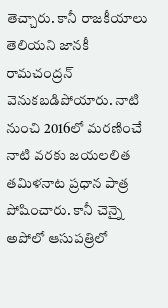తెచ్చారు. కానీ రాజకీయాలు తెలియని జానకీ రామచంద్రన్ వెనుకబడిపోయారు. నాటి నుంచి 2016లో మరణించే నాటి వరకు జయలలిత తమిళనాట ప్రధాన పాత్ర పోషించారు. కానీ చెన్నై అపోలో ఆసుపత్రిలో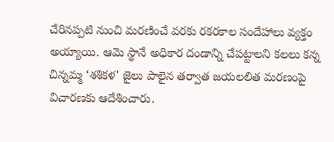చేరినప్పటి నుంచి మరణించే వరకు రకరకాల సందేహాలు వ్యక్తం అయ్యాయి. ఆమె స్థానే అధికార దండాన్ని చేపట్టాలని కలలు కన్న చిన్నమ్మ ‘శశికళ' జైలు పాలైన తర్వాత జయలలిత మరణంపై విచారణకు ఆదేశించారు.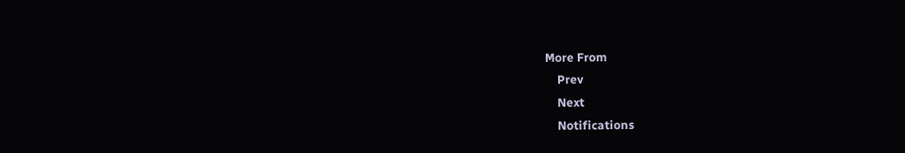More From
    Prev
    Next
    Notifications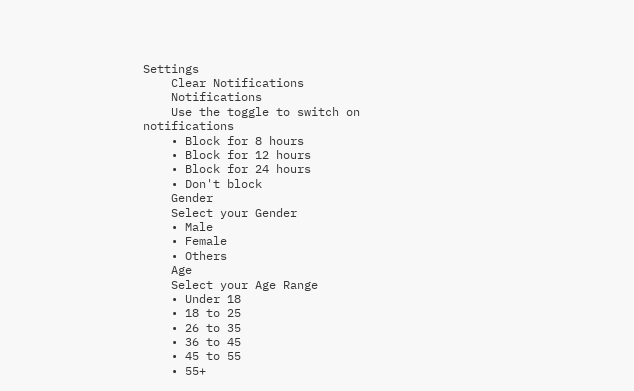Settings
    Clear Notifications
    Notifications
    Use the toggle to switch on notifications
    • Block for 8 hours
    • Block for 12 hours
    • Block for 24 hours
    • Don't block
    Gender
    Select your Gender
    • Male
    • Female
    • Others
    Age
    Select your Age Range
    • Under 18
    • 18 to 25
    • 26 to 35
    • 36 to 45
    • 45 to 55
    • 55+